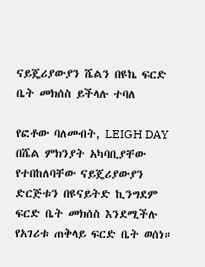ናይጄሪያውያን ሼልን በዩኬ ፍርድ ቤት መክሰስ ይችላሉ ተባለ

የፎቶው ባለመብት, LEIGH DAY
በሼል ምክንያት አካባቢያቸው የተበከለባቸው ናይጄሪያውያን ድርጅቱን በዩናይትድ ኪንግደም ፍርድ ቤት መክሰስ እንደሚችሉ የአገሪቱ ጠቅላይ ፍርድ ቤት ወሰነ።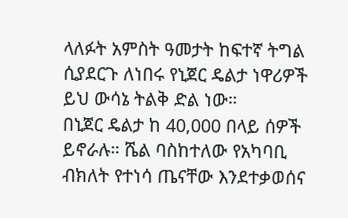ላለፉት አምስት ዓመታት ከፍተኛ ትግል ሲያደርጉ ለነበሩ የኒጀር ዴልታ ነዋሪዎች ይህ ውሳኔ ትልቅ ድል ነው።
በኒጀር ዴልታ ከ 40,000 በላይ ሰዎች ይኖራሉ። ሼል ባስከተለው የአካባቢ ብክለት የተነሳ ጤናቸው እንደተቃወሰና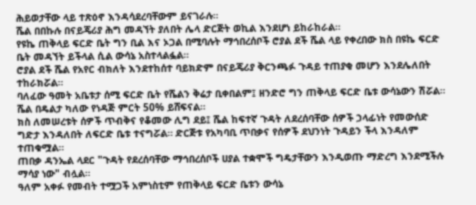ሕይወታቸው ላይ ተጽዕኖ እንዳሳደረባቸውም ይናገራሉ።
ሼል በበኩሉ በናይጄሪያ ሕግ መዳኘት ያለበት ሌላ ድርጅት ወኪል እንደሆነ ይከራከራል።
የዩኬ ጠቅላይ ፍርድ ቤት ግን ቢል እና ኦጋል በሚባሉት ማኅበረሰቦች ሮያል ደች ሼል ላይ የቀረበው ክስ በዩኬ ፍርድ ቤት መዳኘት ይችላል ሲል ውሳኔ አስተላልፏል።
ሮያል ደች ሼል የአየር ብክለት እንደተከሰተ ባይክድም በናይጄሪያ ቅርንጫፉ ጉዳይ ተጠያቂ መሆን እንደሌለበት ተከራክሯል።
ባለፈው ዓመት አቤቱታ ሰሚ ፍርድ ቤት የሼልን ቅሬታ ቢቀበልም፤ ዘንድሮ ግን ጠቅላይ ፍርድ ቤቱ ውሳኔውን ሽሯል።
ሼል በዴልታ ካለው የነዳጅ ምርት 50% ይሸፍናል።
ክስ ለመሠረቱት ሰዎች ጥብቅና የቆመው ሊግ ደይ፤ ሼል ከፍተኛ ጉዳት ለደረሰባቸው ሰዎች ኃላፊነት የመውሰድ ግድታ እንዳለበት ለፍርድ ቤቱ ተናግሯል። ድርጅቱ የአካባቢ ጥበቃና የሰዎች ደህንነት ጉዳይን ችላ እንዳለም ተጠቁሟል።
ጠበቃ ዳንኤል ላደር "ጉዳት የደረሰባቸው ማኅበረሰቦች ሀያል ተቋሞች ግዴታቸውን እንዲወጡ ማድረግ እንደሚችሉ ማሳያ ነው" ብሏል።
ዓለም አቀፉ የመብት ተሟጋች አምነስቲም የጠቅላይ ፍርድ ቤቱን ውሳኔ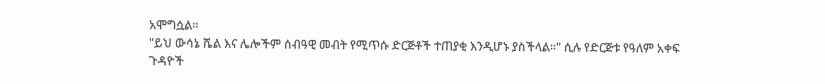አሞግሷል።
"ይህ ውሳኔ ሼል እና ሌሎችም ሰብዓዊ መብት የሚጥሱ ድርጅቶች ተጠያቂ እንዲሆኑ ያስችላል።" ሲሉ የድርጅቱ የዓለም አቀፍ ጉዳዮች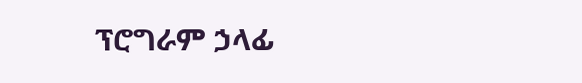ፕሮግራም ኃላፊ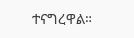ተናግረዋል።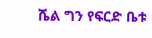ሼል ግን የፍርድ ቤቱ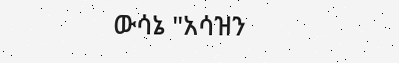ውሳኔ "አሳዝን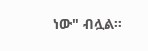ነው" ብሏል።